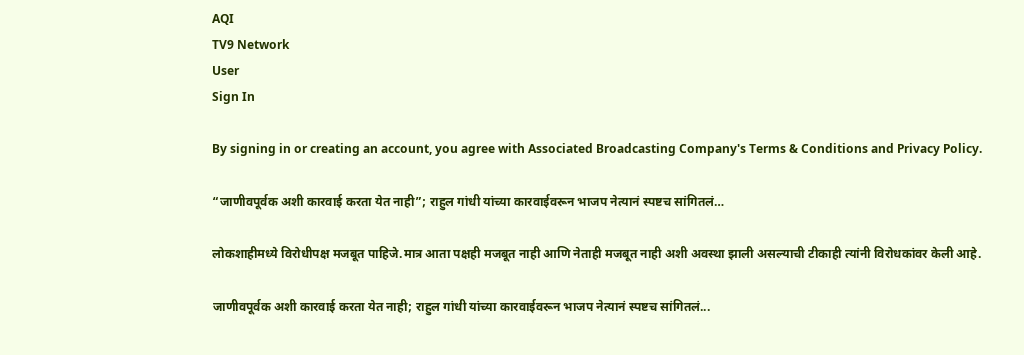AQI
TV9 Network
User
Sign In

By signing in or creating an account, you agree with Associated Broadcasting Company's Terms & Conditions and Privacy Policy.

“जाणीवपूर्वक अशी कारवाई करता येत नाही”; राहुल गांधी यांच्या कारवाईवरून भाजप नेत्यानं स्पष्टच सांगितलं…

लोकशाहीमध्ये विरोधीपक्ष मजबूत पाहिजे.मात्र आता पक्षही मजबूत नाही आणि नेताही मजबूत नाही अशी अवस्था झाली असल्याची टीकाही त्यांनी विरोधकांवर केली आहे.

जाणीवपूर्वक अशी कारवाई करता येत नाही; राहुल गांधी यांच्या कारवाईवरून भाजप नेत्यानं स्पष्टच सांगितलं...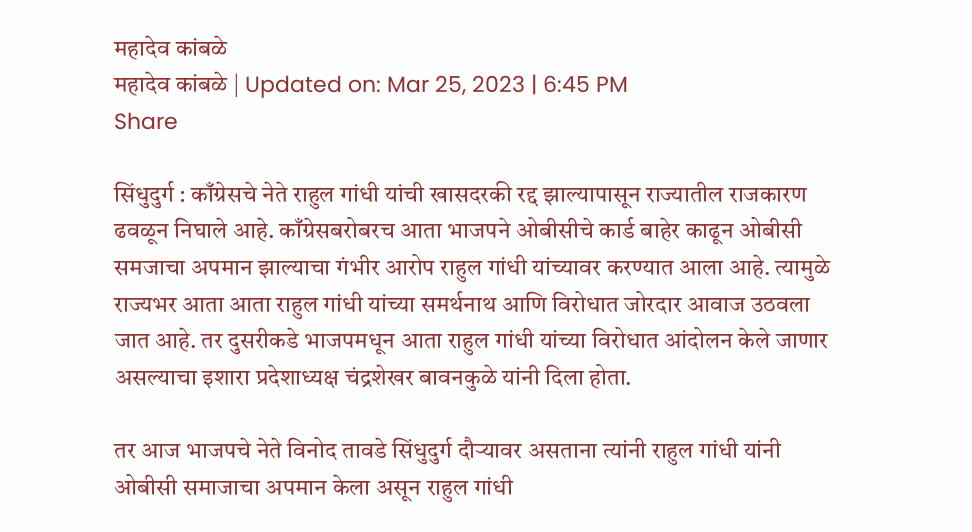महादेव कांबळे
महादेव कांबळे | Updated on: Mar 25, 2023 | 6:45 PM
Share

सिंधुदुर्ग : काँग्रेसचे नेते राहुल गांधी यांची खासदरकी रद्द झाल्यापासून राज्यातील राजकारण ढवळून निघाले आहे. काँग्रेसबरोबरच आता भाजपने ओबीसीचे कार्ड बाहेर काढून ओबीसी समजाचा अपमान झाल्याचा गंभीर आरोप राहुल गांधी यांच्यावर करण्यात आला आहे. त्यामुळे राज्यभर आता आता राहुल गांधी यांच्या समर्थनाथ आणि विरोधात जोरदार आवाज उठवला जात आहे. तर दुसरीकडे भाजपमधून आता राहुल गांधी यांच्या विरोधात आंदोलन केले जाणार असल्याचा इशारा प्रदेशाध्यक्ष चंद्रशेखर बावनकुळे यांनी दिला होता.

तर आज भाजपचे नेते विनोद तावडे सिंधुदुर्ग दौऱ्यावर असताना त्यांनी राहुल गांधी यांनी ओबीसी समाजाचा अपमान केला असून राहुल गांधी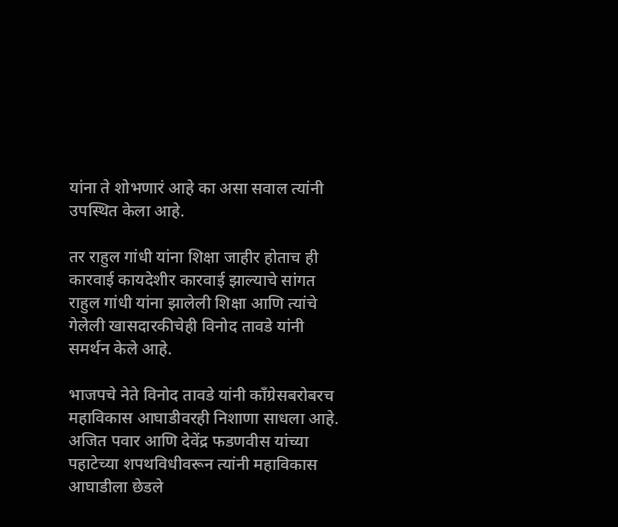यांना ते शोभणारं आहे का असा सवाल त्यांनी उपस्थित केला आहे.

तर राहुल गांधी यांना शिक्षा जाहीर होताच ही कारवाई कायदेशीर कारवाई झाल्याचे सांगत राहुल गांधी यांना झालेली शिक्षा आणि त्यांचे गेलेली खासदारकीचेही विनोद तावडे यांनी समर्थन केले आहे.

भाजपचे नेते विनोद तावडे यांनी काँग्रेसबरोबरच महाविकास आघाडीवरही निशाणा साधला आहे. अजित पवार आणि देवेंद्र फडणवीस यांच्या पहाटेच्या शपथविधीवरून त्यांनी महाविकास आघाडीला छेडले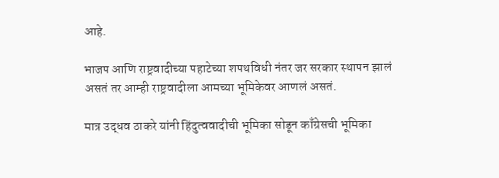आहे.

भाजप आणि राष्ट्रवादीच्या पहाटेच्या शपथविधी नंतर जर सरकार स्थापन झालं असतं तर आम्ही राष्ट्रवादीला आमच्या भूमिकेवर आणलं असतं.

मात्र उद्धव ठाकरे यांनी हिंदुत्ववादीची भूमिका सोडून काँग्रेसची भूमिका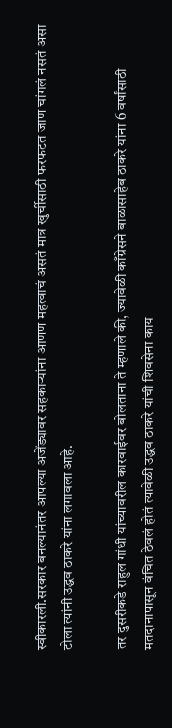स्वीकारली.सरकार बनल्यानंतर आपल्या अजेंड्यावर सहकाऱ्यांना आणण महत्वाचं असतं मात्र खुर्चीसाठी फरफटत जाण चांगलं नसतं असा टोला त्यांनी उद्धव ठाकरे यांना लगावला आहे.

तर दुसरीकडे राहुल गांधी यांच्यावरील कारवाईवर बोलताना ते म्हणाले की, ज्यावेळी काँग्रेसने बाळासाहेब ठाकरे यांना 6 वर्षांसाठी मतदानापासून वंचित ठेवलं होतं त्यावेळी उद्धव ठाकरे यांची शिवसेना काय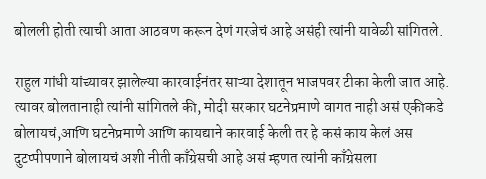बोलली होती त्याची आता आठवण करून देणं गरजेचं आहे असंही त्यांनी यावेळी सांगितले.

राहुल गांधी यांच्यावर झालेल्या कारवाईनंतर साऱ्या देशातून भाजपवर टीका केली जात आहे. त्यावर बोलतानाही त्यांनी सांगितले की, मोदी सरकार घटनेप्रमाणे वागत नाही असं एकीकडे बोलायचं,आणि घटनेप्रमाणे आणि कायद्याने कारवाई केली तर हे कसं काय केलं अस दुटप्पीपणाने बोलायचं अशी नीती काँग्रेसची आहे असं म्हणत त्यांनी काँग्रेसला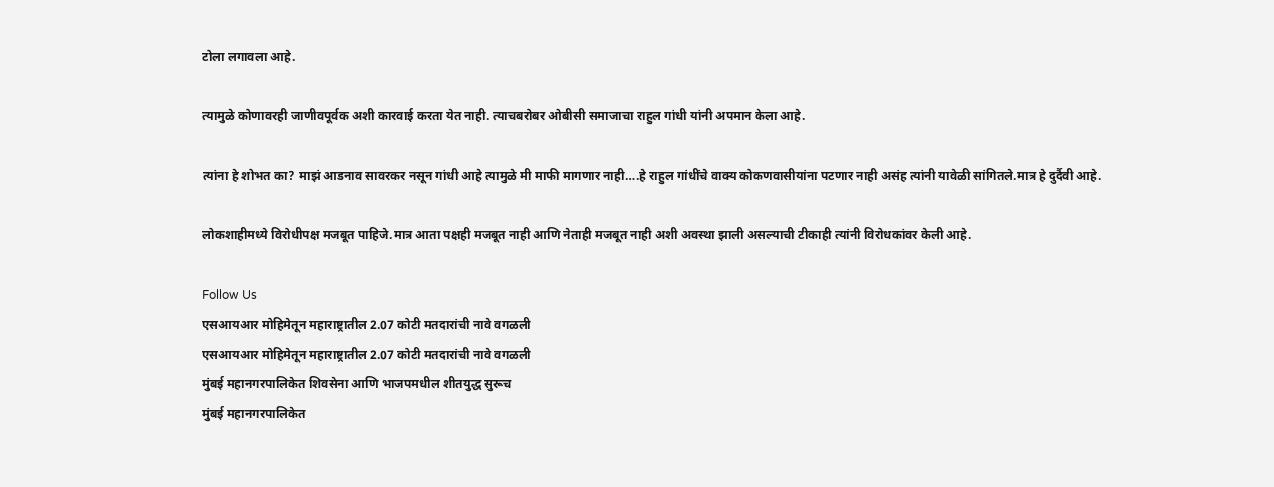टोला लगावला आहे.

त्यामुळे कोणावरही जाणीवपूर्वक अशी कारवाई करता येत नाही. त्याचबरोबर ओबीसी समाजाचा राहुल गांधी यांनी अपमान केला आहे.

त्यांना हे शोभत का? माझं आडनाव सावरकर नसून गांधी आहे त्यामुळे मी माफी मागणार नाही….हे राहुल गांधींचे वाक्य कोकणवासीयांना पटणार नाही असंह त्यांनी यावेळी सांगितले.मात्र हे दुर्दैवी आहे.

लोकशाहीमध्ये विरोधीपक्ष मजबूत पाहिजे.मात्र आता पक्षही मजबूत नाही आणि नेताही मजबूत नाही अशी अवस्था झाली असल्याची टीकाही त्यांनी विरोधकांवर केली आहे.

Follow Us
एसआयआर मोहिमेतून महाराष्ट्रातील 2.07 कोटी मतदारांची नावे वगळली
एसआयआर मोहिमेतून महाराष्ट्रातील 2.07 कोटी मतदारांची नावे वगळली
मुंबई महानगरपालिकेत शिवसेना आणि भाजपमधील शीतयुद्ध सुरूच
मुंबई महानगरपालिकेत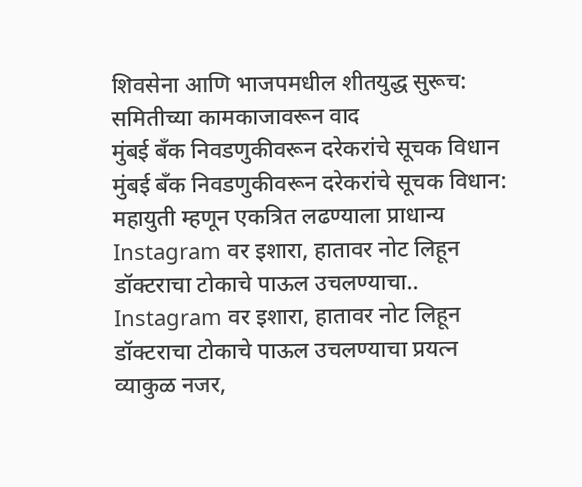शिवसेना आणि भाजपमधील शीतयुद्ध सुरूच: समितीच्या कामकाजावरून वाद
मुंबई बँक निवडणुकीवरून दरेकरांचे सूचक विधान
मुंबई बँक निवडणुकीवरून दरेकरांचे सूचक विधान: महायुती म्हणून एकत्रित लढण्याला प्राधान्य
Instagram वर इशारा, हातावर नोट लिहून डॉक्टराचा टोकाचे पाऊल उचलण्याचा..
Instagram वर इशारा, हातावर नोट लिहून डॉक्टराचा टोकाचे पाऊल उचलण्याचा प्रयत्न
व्याकुळ नजर,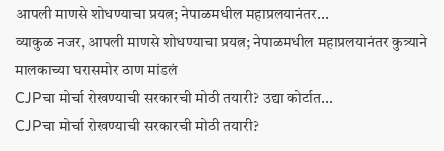आपली माणसे शोधण्याचा प्रयत्न; नेपाळमधील महाप्रलयानंतर...
व्याकुळ नजर, आपली माणसे शोधण्याचा प्रयत्न; नेपाळमधील महाप्रलयानंतर कुत्र्याने मालकाच्या घरासमोर ठाण मांडलं
CJPचा मोर्चा रोखण्याची सरकारची मोठी तयारी? उद्या कोर्टात...
CJPचा मोर्चा रोखण्याची सरकारची मोठी तयारी?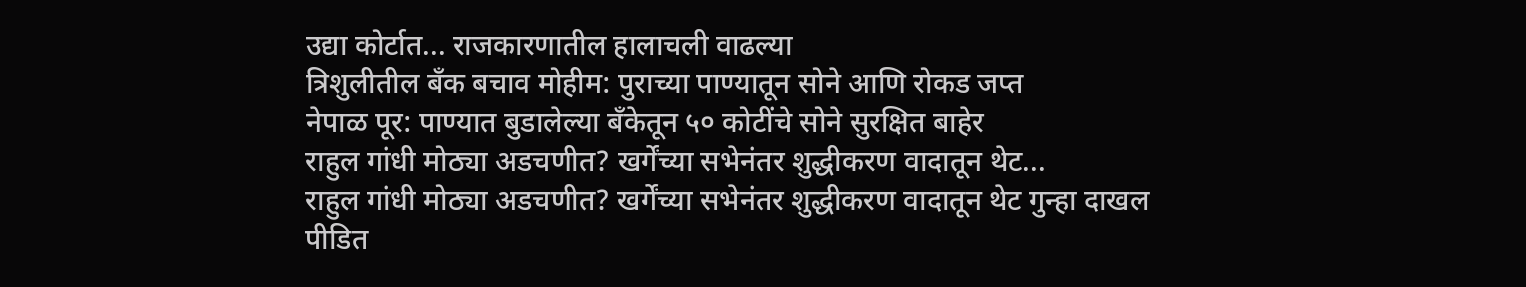उद्या कोर्टात... राजकारणातील हालाचली वाढल्या
त्रिशुलीतील बँक बचाव मोहीम: पुराच्या पाण्यातून सोने आणि रोकड जप्त
नेपाळ पूर: पाण्यात बुडालेल्या बँकेतून ५० कोटींचे सोने सुरक्षित बाहेर
राहुल गांधी मोठ्या अडचणीत? खर्गेंच्या सभेनंतर शुद्धीकरण वादातून थेट...
राहुल गांधी मोठ्या अडचणीत? खर्गेंच्या सभेनंतर शुद्धीकरण वादातून थेट गुन्हा दाखल
पीडित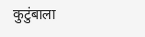कुटुंबाला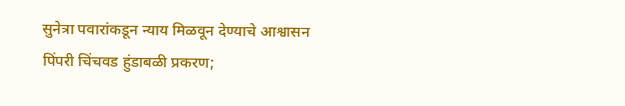सुनेत्रा पवारांकडून न्याय मिळवून देण्याचे आश्वासन
पिंपरी चिंचवड हुंडाबळी प्रकरण;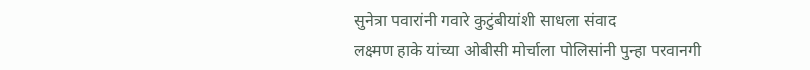सुनेत्रा पवारांनी गवारे कुटुंबीयांशी साधला संवाद
लक्ष्मण हाके यांच्या ओबीसी मोर्चाला पोलिसांनी पुन्हा परवानगी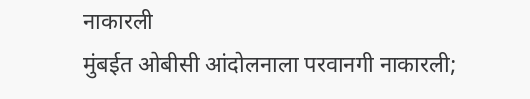नाकारली
मुंबईत ओबीसी आंदोलनाला परवानगी नाकारली;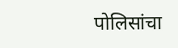पोलिसांचा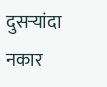दुसऱ्यांदा नकार